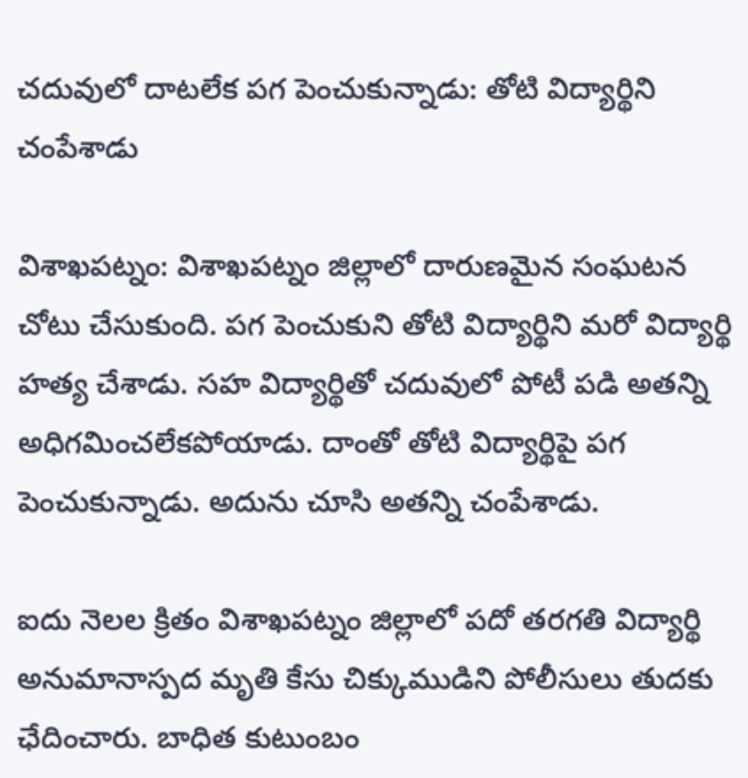చదువులో దాటలేక పగ పెంచుకున్నాడు: తోటి విద్యార్థిని చంపేశాడు

విశాఖపట్నం: విశాఖపట్నం జిల్లాలో దారుణమైన సంఘటన చోటు చేసుకుంది. పగ పెంచుకుని తోటి విద్యార్థిని మరో విద్యార్థి హత్య చేశాడు. సహ విద్యార్థితో చదువులో పోటీ పడి అతన్ని అధిగమించలేకపోయాడు. దాంతో తోటి విద్యార్థిపై పగ పెంచుకున్నాడు. అదును చూసి అతన్ని చంపేశాడు.

ఐదు నెలల క్రితం విశాఖపట్నం జిల్లాలో పదో తరగతి విద్యార్థి అనుమానాస్పద మృతి కేసు చిక్కుముడిని పోలీసులు తుదకు ఛేదించారు. బాధిత కుటుంబం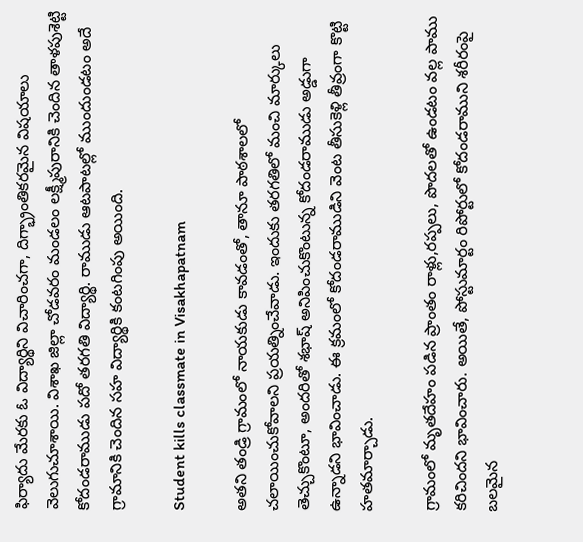ఫిర్యాదు మేరకు ఓ విద్యార్థిని విచారించగా, దిగ్భ్రాంతికరమైన విషయాలు వెలుగుచూశాయి. విశాఖ జిల్లా చోడవరం మండలం లక్ష్మీపురానికి చెందిన తాళపుశెట్టి కోదండరాముడు పదో తరగతి విద్యార్థి. రాముడు ఆటపాటల్లో ముందుండటం అదే గ్రామానికి చెందిన సహ విద్యార్థికి కంటగింపు అయింది.

Student kills classmate in Visakhapatnam

అతని తండ్రి గ్రామంలో నాయకుడు కావడంతో, తానూ పాఠశాలలో చలాయించుకోవాలని ప్రయత్నించేవాడు. ఇందుకు తరగతిలో మంచి మార్కులు తెచ్చుకొంటూ, అందరితో శభాష్‌ అనిపించుకొంటున్న కోదండరాముడు అడ్డుగా ఉన్నాడని భావించాడు. ఈ క్రమంలో కోదండరాముడిని వెంట తీసుకెళ్లి తీవ్రంగా కొట్టి హతమార్చాడు.

గ్రామంలో మృతదేహం పడిన ప్రాంతం రాళ్లు,రప్పలు, పొదలతో ఉండటం వల్ల పాము కరిచిందని భావించారు. అయితే, పోస్టుమార్టం రిపోర్టులో కోదండరాముని శరీరంపై బలమైన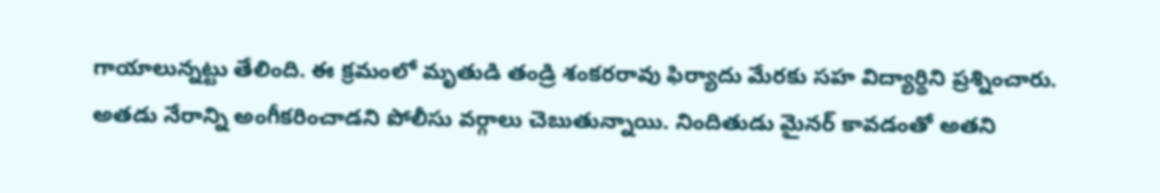గాయాలున్నట్టు తేలింది. ఈ క్రమంలో మృతుడి తండ్రి శంకరరావు ఫిర్యాదు మేరకు సహ విద్యార్థిని ప్రశ్నించారు. అతడు నేరాన్ని అంగీకరించాడని పోలీసు వర్గాలు చెబుతున్నాయి. నిందితుడు మైనర్‌ కావడంతో అతని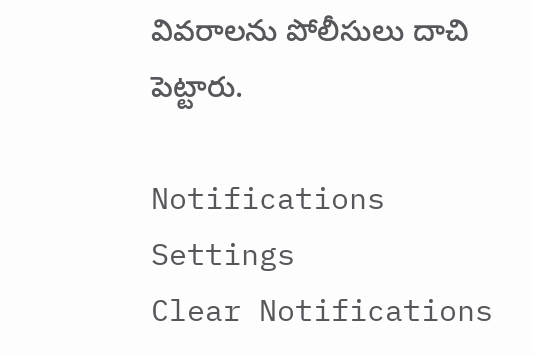వివరాలను పోలీసులు దాచి పెట్టారు.

Notifications
Settings
Clear Notifications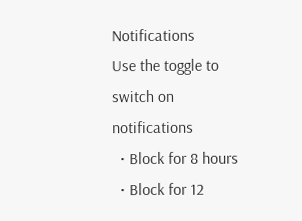Notifications
Use the toggle to switch on notifications
  • Block for 8 hours
  • Block for 12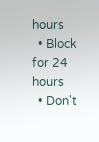hours
  • Block for 24 hours
  • Don't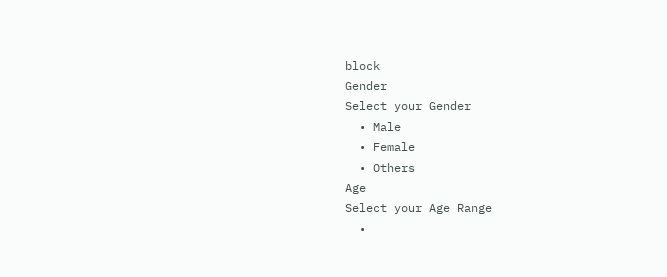block
Gender
Select your Gender
  • Male
  • Female
  • Others
Age
Select your Age Range
  •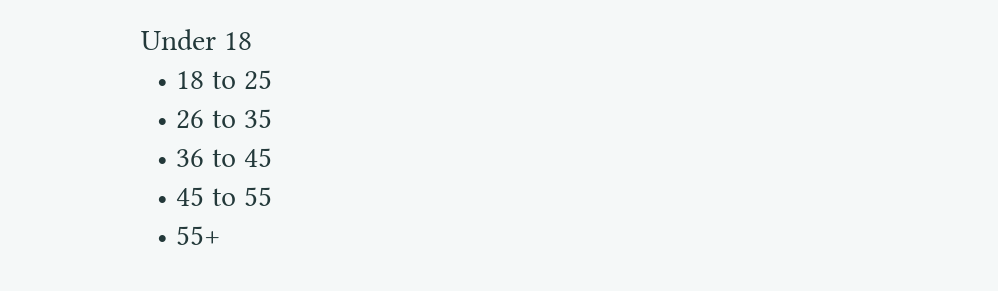Under 18
  • 18 to 25
  • 26 to 35
  • 36 to 45
  • 45 to 55
  • 55+